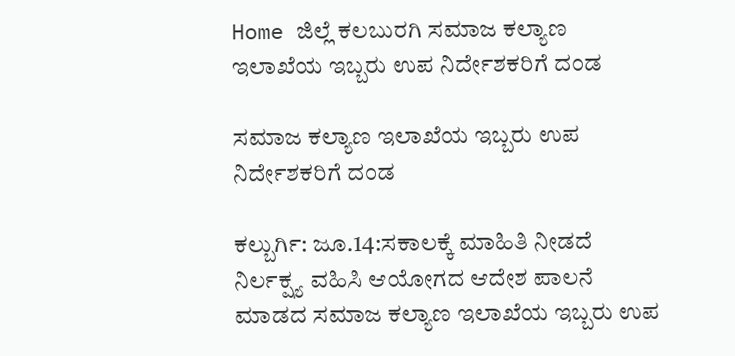Home ಜಿಲ್ಲೆ ಕಲಬುರಗಿ ಸಮಾಜ ಕಲ್ಯಾಣ ಇಲಾಖೆಯ ಇಬ್ಬರು ಉಪ ನಿರ್ದೇಶಕರಿಗೆ ದಂಡ

ಸಮಾಜ ಕಲ್ಯಾಣ ಇಲಾಖೆಯ ಇಬ್ಬರು ಉಪ ನಿರ್ದೇಶಕರಿಗೆ ದಂಡ

ಕಲ್ಬುರ್ಗಿ: ಜೂ.14:ಸಕಾಲಕ್ಕೆ ಮಾಹಿತಿ ನೀಡದೆ ನಿರ್ಲಕ್ಷ್ಯ ವಹಿಸಿ ಆಯೋಗದ ಆದೇಶ ಪಾಲನೆ ಮಾಡದ ಸಮಾಜ ಕಲ್ಯಾಣ ಇಲಾಖೆಯ ಇಬ್ಬರು ಉಪ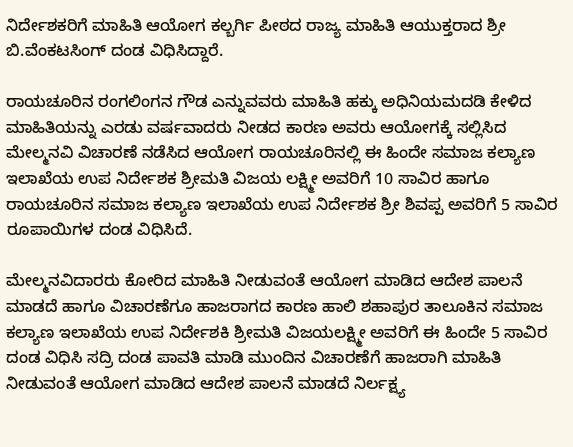ನಿರ್ದೇಶಕರಿಗೆ ಮಾಹಿತಿ ಆಯೋಗ ಕಲ್ಬರ್ಗಿ ಪೀಠದ ರಾಜ್ಯ ಮಾಹಿತಿ ಆಯುಕ್ತರಾದ ಶ್ರೀ ಬಿ.ವೆಂಕಟಸಿಂಗ್ ದಂಡ ವಿಧಿಸಿದ್ದಾರೆ.

ರಾಯಚೂರಿನ ರಂಗಲಿಂಗನ ಗೌಡ ಎನ್ನುವವರು ಮಾಹಿತಿ ಹಕ್ಕು ಅಧಿನಿಯಮದಡಿ ಕೇಳಿದ ಮಾಹಿತಿಯನ್ನು ಎರಡು ವರ್ಷವಾದರು ನೀಡದ ಕಾರಣ ಅವರು ಆಯೋಗಕ್ಕೆ ಸಲ್ಲಿಸಿದ ಮೇಲ್ಮನವಿ ವಿಚಾರಣೆ ನಡೆಸಿದ ಆಯೋಗ ರಾಯಚೂರಿನಲ್ಲಿ ಈ ಹಿಂದೇ ಸಮಾಜ ಕಲ್ಯಾಣ ಇಲಾಖೆಯ ಉಪ ನಿರ್ದೇಶಕ ಶ್ರೀಮತಿ ವಿಜಯ ಲಕ್ಷ್ಮೀ ಅವರಿಗೆ 10 ಸಾವಿರ ಹಾಗೂ ರಾಯಚೂರಿನ ಸಮಾಜ ಕಲ್ಯಾಣ ಇಲಾಖೆಯ ಉಪ ನಿರ್ದೇಶಕ ಶ್ರೀ ಶಿವಪ್ಪ ಅವರಿಗೆ 5 ಸಾವಿರ ರೂಪಾಯಿಗಳ ದಂಡ ವಿಧಿಸಿದೆ.

ಮೇಲ್ಮನವಿದಾರರು ಕೋರಿದ ಮಾಹಿತಿ ನೀಡುವಂತೆ ಆಯೋಗ ಮಾಡಿದ ಆದೇಶ ಪಾಲನೆ ಮಾಡದೆ ಹಾಗೂ ವಿಚಾರಣೆಗೂ ಹಾಜರಾಗದ ಕಾರಣ ಹಾಲಿ ಶಹಾಪುರ ತಾಲೂಕಿನ ಸಮಾಜ ಕಲ್ಯಾಣ ಇಲಾಖೆಯ ಉಪ ನಿರ್ದೇಶಕಿ ಶ್ರೀಮತಿ ವಿಜಯಲಕ್ಷ್ಮೀ ಅವರಿಗೆ ಈ ಹಿಂದೇ 5 ಸಾವಿರ ದಂಡ ವಿಧಿಸಿ ಸದ್ರಿ ದಂಡ ಪಾವತಿ ಮಾಡಿ ಮುಂದಿನ ವಿಚಾರಣೆಗೆ ಹಾಜರಾಗಿ ಮಾಹಿತಿ ನೀಡುವಂತೆ ಆಯೋಗ ಮಾಡಿದ ಆದೇಶ ಪಾಲನೆ ಮಾಡದೆ ನಿರ್ಲಕ್ಷ್ಯ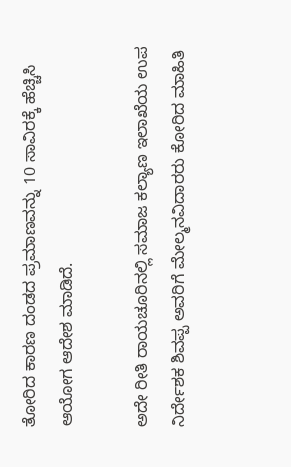ತೋರಿದ ಕಾರಣ ದಂಡದ ಪ್ರಮಾಣವನ್ನು 10 ಸಾವಿರಕ್ಕೆ ಹೆಚ್ಚಿಸಿ ಆಯೋಗ ಆದೇಶ ಮಾಡಿದೆ.

ಅದೇ ರೀತಿ ರಾಯಚೂರಿನಲ್ಲಿ ಸಮಾಜ ಕಲ್ಯಾಣ ಇಲಾಖೆಯ ಉಪ ನಿರ್ದೇಶಕ ಶಿವಪ್ಪ ಅವರಿಗೆ ಮೇಲ್ಮನವಿದಾರರು ಕೋರಿದ ಮಾಹಿತಿ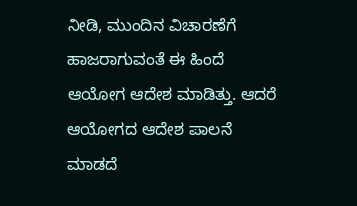ನೀಡಿ, ಮುಂದಿನ ವಿಚಾರಣೆಗೆ ಹಾಜರಾಗುವಂತೆ ಈ ಹಿಂದೆ ಆಯೋಗ ಆದೇಶ ಮಾಡಿತ್ತು. ಆದರೆ ಆಯೋಗದ ಆದೇಶ ಪಾಲನೆ ಮಾಡದೆ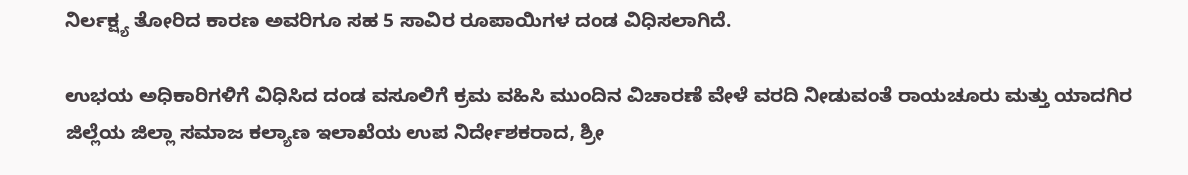ನಿರ್ಲಕ್ಷ್ಯ ತೋರಿದ ಕಾರಣ ಅವರಿಗೂ ಸಹ 5 ಸಾವಿರ ರೂಪಾಯಿಗಳ ದಂಡ ವಿಧಿಸಲಾಗಿದೆ.

ಉಭಯ ಅಧಿಕಾರಿಗಳಿಗೆ ವಿಧಿಸಿದ ದಂಡ ವಸೂಲಿಗೆ ಕ್ರಮ ವಹಿಸಿ ಮುಂದಿನ ವಿಚಾರಣೆ ವೇಳೆ ವರದಿ ನೀಡುವಂತೆ ರಾಯಚೂರು ಮತ್ತು ಯಾದಗಿರ ಜಿಲ್ಲೆಯ ಜಿಲ್ಲಾ ಸಮಾಜ ಕಲ್ಯಾಣ ಇಲಾಖೆಯ ಉಪ ನಿರ್ದೇಶಕರಾದ, ಶ್ರೀ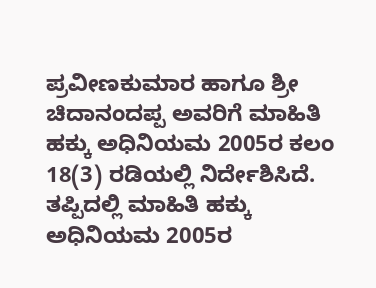ಪ್ರವೀಣಕುಮಾರ ಹಾಗೂ ಶ್ರೀ ಚಿದಾನಂದಪ್ಪ ಅವರಿಗೆ ಮಾಹಿತಿ ಹಕ್ಕು ಅಧಿನಿಯಮ 2005ರ ಕಲಂ 18(3) ರಡಿಯಲ್ಲಿ ನಿರ್ದೇಶಿಸಿದೆ. ತಪ್ಪಿದಲ್ಲಿ ಮಾಹಿತಿ ಹಕ್ಕು ಅಧಿನಿಯಮ 2005ರ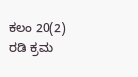ಕಲಂ 20(2) ರಡಿ ಕ್ರಮ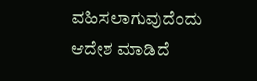ವಹಿಸಲಾಗುವುದೆಂದು ಆದೇಶ ಮಾಡಿದೆ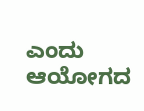ಎಂದು ಆಯೋಗದ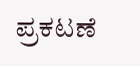ಪ್ರಕಟಣೆ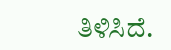ತಿಳಿಸಿದೆ.